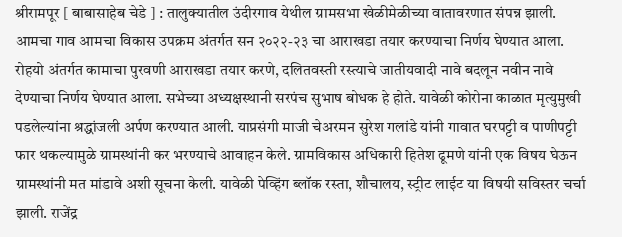श्रीरामपूर [ बाबासाहेब चेडे ] : तालुक्यातील उंदीरगाव येथील ग्रामसभा खेळीमेळीच्या वातावरणात संपन्न झाली. आमचा गाव आमचा विकास उपक्रम अंतर्गत सन २०२२-२३ चा आराखडा तयार करण्याचा निर्णय घेण्यात आला.
रोहयो अंतर्गत कामाचा पुरवणी आराखडा तयार करणे, दलितवस्ती रस्त्याचे जातीयवादी नावे बदलून नवीन नावे देण्याचा निर्णय घेण्यात आला. सभेच्या अध्यक्षस्थानी सरपंच सुभाष बोधक हे होते. यावेळी कोरोना काळात मृत्युमुखी पडलेल्यांना श्रद्धांजली अर्पण करण्यात आली. याप्रसंगी माजी चेअरमन सुरेश गलांडे यांनी गावात घरपट्टी व पाणीपट्टी फार थकल्यामुळे ग्रामस्थांनी कर भरण्याचे आवाहन केले. ग्रामविकास अधिकारी हितेश ढूमणे यांनी एक विषय घेऊन ग्रामस्थांनी मत मांडावे अशी सूचना केली. यावेळी पेव्हिंग ब्लॉक रस्ता, शौचालय, स्ट्रीट लाईट या विषयी सविस्तर चर्चा झाली. राजेंद्र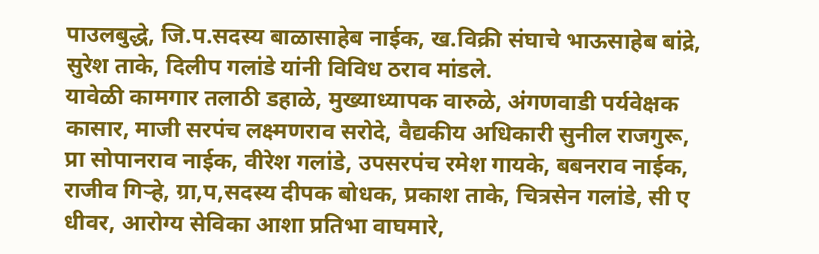पाउलबुद्धे, जि.प.सदस्य बाळासाहेब नाईक, ख.विक्री संघाचे भाऊसाहेब बांद्रे, सुरेश ताके, दिलीप गलांडे यांनी विविध ठराव मांडले.
यावेळी कामगार तलाठी डहाळे, मुख्याध्यापक वारुळे, अंगणवाडी पर्यवेक्षक कासार, माजी सरपंच लक्ष्मणराव सरोदे, वैद्यकीय अधिकारी सुनील राजगुरू, प्रा सोपानराव नाईक, वीरेश गलांडे, उपसरपंच रमेश गायके, बबनराव नाईक, राजीव गिऱ्हे, ग्रा,प,सदस्य दीपक बोधक, प्रकाश ताके, चित्रसेन गलांडे, सी ए धीवर, आरोग्य सेविका आशा प्रतिभा वाघमारे,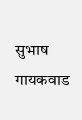सुभाष गायकवाड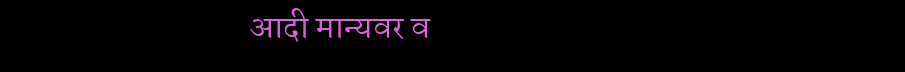आदी मान्यवर व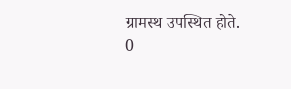ग्रामस्थ उपस्थित होते.
0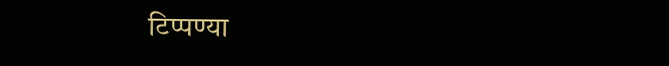टिप्पण्या